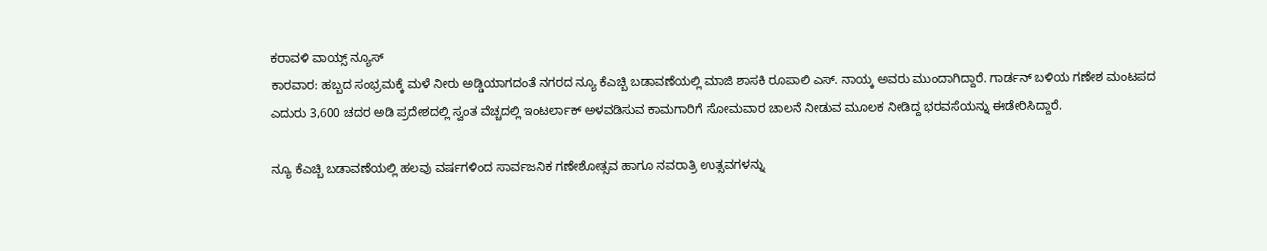ಕರಾವಳಿ ವಾಯ್ಸ್ ನ್ಯೂಸ್
ಕಾರವಾರ: ಹಬ್ಬದ ಸಂಭ್ರಮಕ್ಕೆ ಮಳೆ ನೀರು ಅಡ್ಡಿಯಾಗದಂತೆ ನಗರದ ನ್ಯೂ ಕೆಎಚ್ಬಿ ಬಡಾವಣೆಯಲ್ಲಿ ಮಾಜಿ ಶಾಸಕಿ ರೂಪಾಲಿ ಎಸ್. ನಾಯ್ಕ ಅವರು ಮುಂದಾಗಿದ್ದಾರೆ. ಗಾರ್ಡನ್ ಬಳಿಯ ಗಣೇಶ ಮಂಟಪದ ಎದುರು 3,600 ಚದರ ಅಡಿ ಪ್ರದೇಶದಲ್ಲಿ ಸ್ವಂತ ವೆಚ್ಚದಲ್ಲಿ ಇಂಟರ್ಲಾಕ್ ಅಳವಡಿಸುವ ಕಾಮಗಾರಿಗೆ ಸೋಮವಾರ ಚಾಲನೆ ನೀಡುವ ಮೂಲಕ ನೀಡಿದ್ದ ಭರವಸೆಯನ್ನು ಈಡೇರಿಸಿದ್ದಾರೆ.

ನ್ಯೂ ಕೆಎಚ್ಬಿ ಬಡಾವಣೆಯಲ್ಲಿ ಹಲವು ವರ್ಷಗಳಿಂದ ಸಾರ್ವಜನಿಕ ಗಣೇಶೋತ್ಸವ ಹಾಗೂ ನವರಾತ್ರಿ ಉತ್ಸವಗಳನ್ನು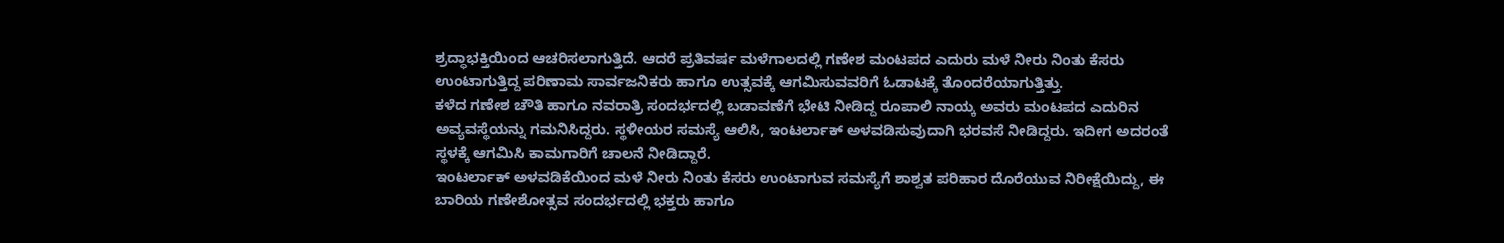ಶ್ರದ್ಧಾಭಕ್ತಿಯಿಂದ ಆಚರಿಸಲಾಗುತ್ತಿದೆ. ಆದರೆ ಪ್ರತಿವರ್ಷ ಮಳೆಗಾಲದಲ್ಲಿ ಗಣೇಶ ಮಂಟಪದ ಎದುರು ಮಳೆ ನೀರು ನಿಂತು ಕೆಸರು ಉಂಟಾಗುತ್ತಿದ್ದ ಪರಿಣಾಮ ಸಾರ್ವಜನಿಕರು ಹಾಗೂ ಉತ್ಸವಕ್ಕೆ ಆಗಮಿಸುವವರಿಗೆ ಓಡಾಟಕ್ಕೆ ತೊಂದರೆಯಾಗುತ್ತಿತ್ತು.
ಕಳೆದ ಗಣೇಶ ಚೌತಿ ಹಾಗೂ ನವರಾತ್ರಿ ಸಂದರ್ಭದಲ್ಲಿ ಬಡಾವಣೆಗೆ ಭೇಟಿ ನೀಡಿದ್ದ ರೂಪಾಲಿ ನಾಯ್ಕ ಅವರು ಮಂಟಪದ ಎದುರಿನ ಅವ್ಯವಸ್ಥೆಯನ್ನು ಗಮನಿಸಿದ್ದರು. ಸ್ಥಳೀಯರ ಸಮಸ್ಯೆ ಆಲಿಸಿ, ಇಂಟರ್ಲಾಕ್ ಅಳವಡಿಸುವುದಾಗಿ ಭರವಸೆ ನೀಡಿದ್ದರು. ಇದೀಗ ಅದರಂತೆ ಸ್ಥಳಕ್ಕೆ ಆಗಮಿಸಿ ಕಾಮಗಾರಿಗೆ ಚಾಲನೆ ನೀಡಿದ್ದಾರೆ.
ಇಂಟರ್ಲಾಕ್ ಅಳವಡಿಕೆಯಿಂದ ಮಳೆ ನೀರು ನಿಂತು ಕೆಸರು ಉಂಟಾಗುವ ಸಮಸ್ಯೆಗೆ ಶಾಶ್ವತ ಪರಿಹಾರ ದೊರೆಯುವ ನಿರೀಕ್ಷೆಯಿದ್ದು, ಈ ಬಾರಿಯ ಗಣೇಶೋತ್ಸವ ಸಂದರ್ಭದಲ್ಲಿ ಭಕ್ತರು ಹಾಗೂ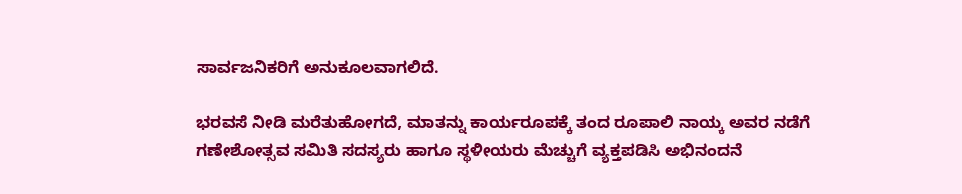ಸಾರ್ವಜನಿಕರಿಗೆ ಅನುಕೂಲವಾಗಲಿದೆ.

ಭರವಸೆ ನೀಡಿ ಮರೆತುಹೋಗದೆ, ಮಾತನ್ನು ಕಾರ್ಯರೂಪಕ್ಕೆ ತಂದ ರೂಪಾಲಿ ನಾಯ್ಕ ಅವರ ನಡೆಗೆ ಗಣೇಶೋತ್ಸವ ಸಮಿತಿ ಸದಸ್ಯರು ಹಾಗೂ ಸ್ಥಳೀಯರು ಮೆಚ್ಚುಗೆ ವ್ಯಕ್ತಪಡಿಸಿ ಅಭಿನಂದನೆ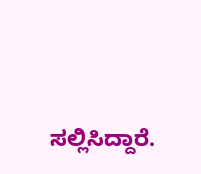ಸಲ್ಲಿಸಿದ್ದಾರೆ.